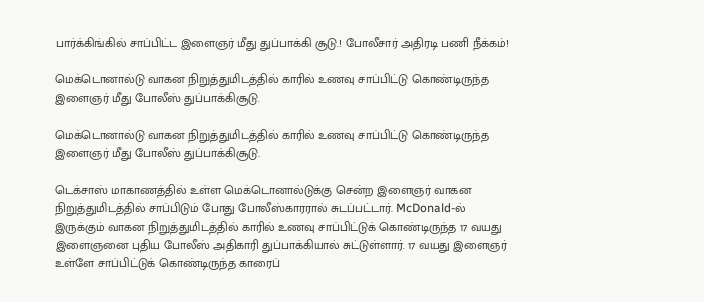பார்க்கிங்கில் சாப்பிட்ட இளைஞர் மீது துப்பாக்கி சூடு.! போலீசார் அதிரடி பணி நீக்கம்!

மெக்டொனால்டு வாகன நிறுத்துமிடத்தில் காரில் உணவு சாப்பிட்டு கொண்டிருந்த இளைஞர் மீது போலீஸ் துப்பாக்கிசூடு.

மெக்டொனால்டு வாகன நிறுத்துமிடத்தில் காரில் உணவு சாப்பிட்டு கொண்டிருந்த இளைஞர் மீது போலீஸ் துப்பாக்கிசூடு.

டெக்சாஸ் மாகாணத்தில் உள்ள மெக்டொனால்டுக்கு சென்ற இளைஞர் வாகன நிறுத்துமிடத்தில் சாப்பிடும் போது போலீஸ்காரரால் சுடப்பட்டார். McDonald-ல் இருக்கும் வாகன நிறுத்துமிடத்தில் காரில் உணவு சாப்பிட்டுக் கொண்டிருந்த 17 வயது இளைஞனை புதிய போலீஸ் அதிகாரி துப்பாக்கியால் சுட்டுள்ளார். 17 வயது இளைஞர் உள்ளே சாப்பிட்டுக் கொண்டிருந்த காரைப்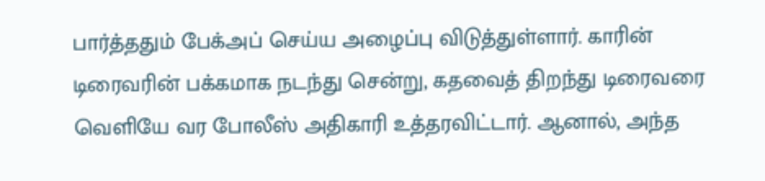பார்த்ததும் பேக்அப் செய்ய அழைப்பு விடுத்துள்ளார். காரின் டிரைவரின் பக்கமாக நடந்து சென்று, கதவைத் திறந்து டிரைவரை வெளியே வர போலீஸ் அதிகாரி உத்தரவிட்டார். ஆனால், அந்த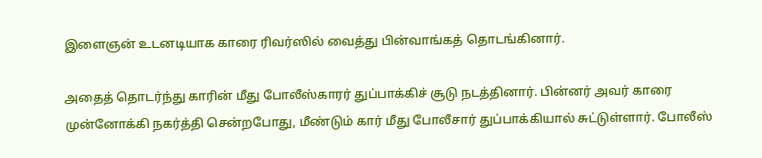இளைஞன் உடனடியாக காரை ரிவர்ஸில் வைத்து பின்வாங்கத் தொடங்கினார்.

அதைத் தொடர்ந்து காரின் மீது போலீஸ்காரர் துப்பாக்கிச் சூடு நடத்தினார். பின்னர் அவர் காரை முன்னோக்கி நகர்த்தி சென்றபோது, மீண்டும் கார் மீது போலீசார் துப்பாக்கியால் சுட்டுள்ளார். போலீஸ்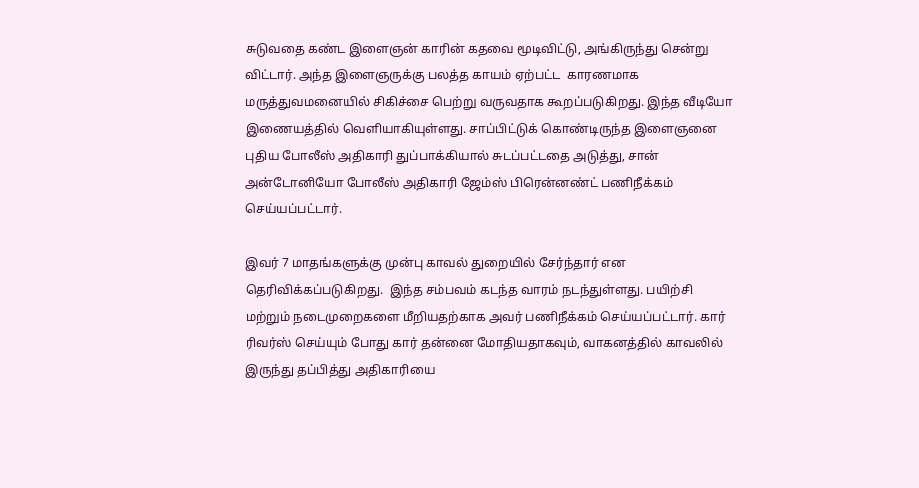சுடுவதை கண்ட இளைஞன் காரின் கதவை மூடிவிட்டு, அங்கிருந்து சென்று விட்டார். அந்த இளைஞருக்கு பலத்த காயம் ஏற்பட்ட  காரணமாக மருத்துவமனையில் சிகிச்சை பெற்று வருவதாக கூறப்படுகிறது. இந்த வீடியோ இணையத்தில் வெளியாகியுள்ளது. சாப்பிட்டுக் கொண்டிருந்த இளைஞனை புதிய போலீஸ் அதிகாரி துப்பாக்கியால் சுடப்பட்டதை அடுத்து, சான் அன்டோனியோ போலீஸ் அதிகாரி ஜேம்ஸ் பிரென்னண்ட் பணிநீக்கம் செய்யப்பட்டார்.

இவர் 7 மாதங்களுக்கு முன்பு காவல் துறையில் சேர்ந்தார் என தெரிவிக்கப்படுகிறது.  இந்த சம்பவம் கடந்த வாரம் நடந்துள்ளது. பயிற்சி மற்றும் நடைமுறைகளை மீறியதற்காக அவர் பணிநீக்கம் செய்யப்பட்டார். கார் ரிவர்ஸ் செய்யும் போது கார் தன்னை மோதியதாகவும், வாகனத்தில் காவலில் இருந்து தப்பித்து அதிகாரியை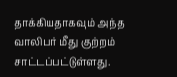தாக்கியதாகவும் அந்த வாலிபர் மீது குற்றம் சாட்டப்பட்டுள்ளது.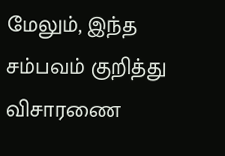மேலும், இந்த சம்பவம் குறித்து விசாரணை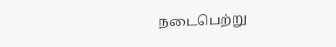நடைபெற்று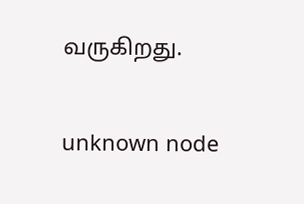வருகிறது.

unknown node